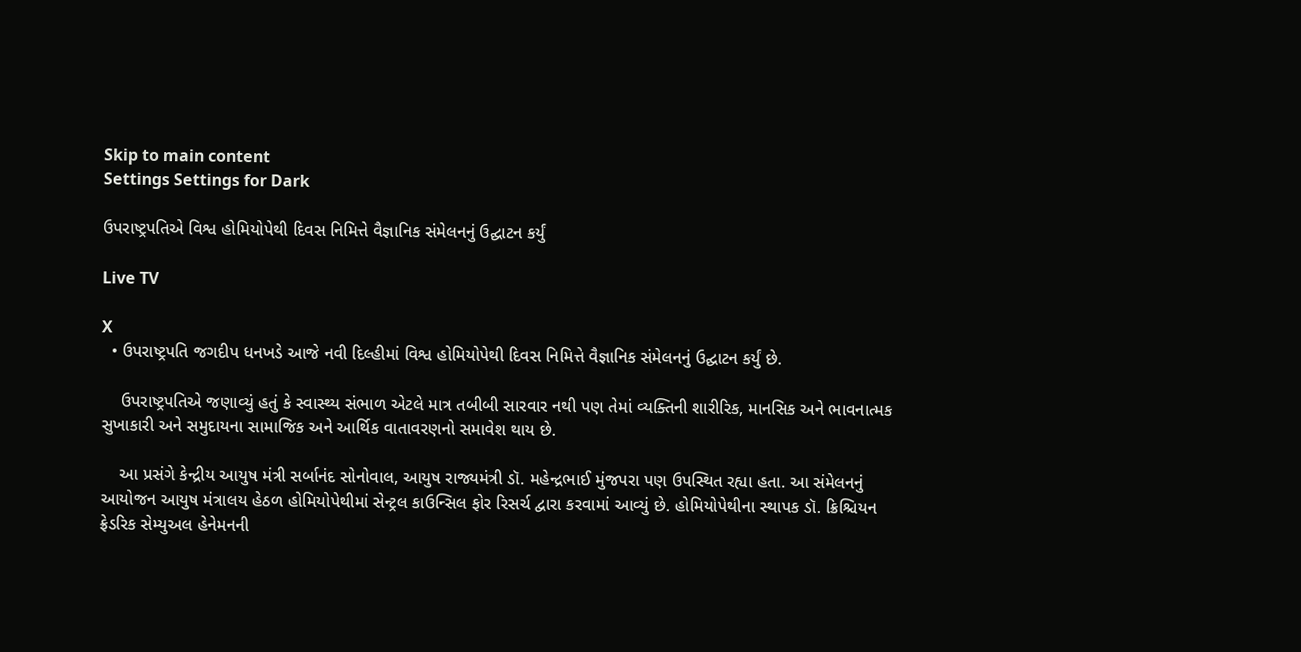Skip to main content
Settings Settings for Dark

ઉપરાષ્ટ્રપતિએ વિશ્વ હોમિયોપેથી દિવસ નિમિત્તે વૈજ્ઞાનિક સંમેલનનું ઉદ્ઘાટન કર્યું

Live TV

X
  • ઉપરાષ્ટ્રપતિ જગદીપ ધનખડે આજે નવી દિલ્હીમાં વિશ્વ હોમિયોપેથી દિવસ નિમિત્તે વૈજ્ઞાનિક સંમેલનનું ઉદ્ઘાટન કર્યું છે.

    ઉપરાષ્ટ્રપતિએ જણાવ્યું હતું કે સ્વાસ્થ્ય સંભાળ એટલે માત્ર તબીબી સારવાર નથી પણ તેમાં વ્યક્તિની શારીરિક, માનસિક અને ભાવનાત્મક સુખાકારી અને સમુદાયના સામાજિક અને આર્થિક વાતાવરણનો સમાવેશ થાય છે.

    આ પ્રસંગે કેન્દ્રીય આયુષ મંત્રી સર્બાનંદ સોનોવાલ, આયુષ રાજ્યમંત્રી ડૉ. મહેન્દ્રભાઈ મુંજપરા પણ ઉપસ્થિત રહ્યા હતા. આ સંમેલનનું આયોજન આયુષ મંત્રાલય હેઠળ હોમિયોપેથીમાં સેન્ટ્રલ કાઉન્સિલ ફોર રિસર્ચ દ્વારા કરવામાં આવ્યું છે. હોમિયોપેથીના સ્થાપક ડૉ. ક્રિશ્ચિયન ફ્રેડરિક સેમ્યુઅલ હેનેમનની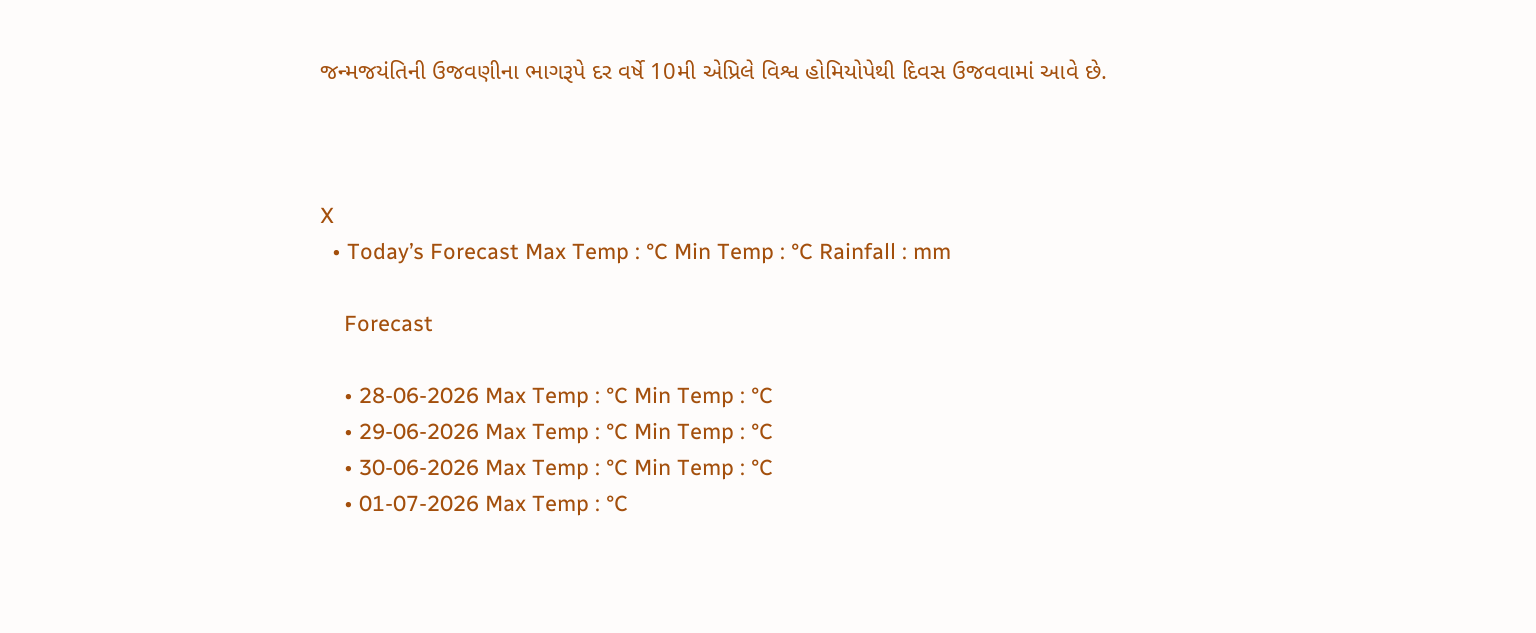જન્મજયંતિની ઉજવણીના ભાગરૂપે દર વર્ષે 10મી એપ્રિલે વિશ્વ હોમિયોપેથી દિવસ ઉજવવામાં આવે છે.



X
  • Today’s Forecast Max Temp : °C Min Temp : °C Rainfall : mm

    Forecast

    • 28-06-2026 Max Temp : °C Min Temp : °C
    • 29-06-2026 Max Temp : °C Min Temp : °C
    • 30-06-2026 Max Temp : °C Min Temp : °C
    • 01-07-2026 Max Temp : °C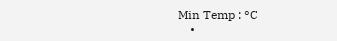Min Temp : °C
    •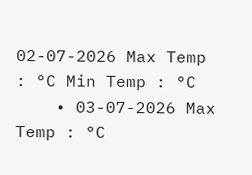02-07-2026 Max Temp : °C Min Temp : °C
    • 03-07-2026 Max Temp : °C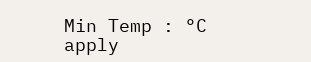Min Temp : °C
apply